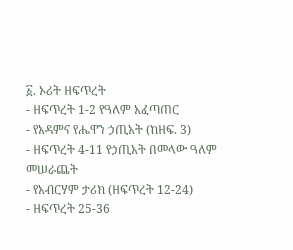፩. ኦሪት ዘፍጥረት
- ዘፍጥረት 1-2 የዓለም አፈጣጠር
- የአዳምና የሔዋን ኃጢአት (ከዘፍ. 3)
- ዘፍጥረት 4-11 የኃጢአት በመላው ዓለም መሠራጨት
- የአብርሃም ታሪክ (ዘፍጥረት 12-24)
- ዘፍጥረት 25-36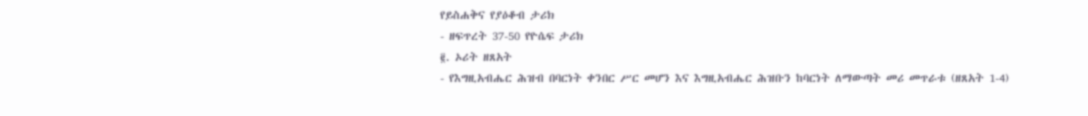የይስሐቅና የያዕቆብ ታሪክ
- ዘፍጥረት 37-50 የዮሴፍ ታሪክ
፪. ኦሪት ዘጸአት
- የእግዚአብሔር ሕዝብ በባርነት ቀንበር ሥር መሆን እና እግዚአብሔር ሕዝቡን ከባርነት ለማውጣት መሪ መጥራቱ (ዘጸአት 1-4)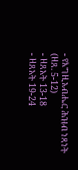- የእግዚአብሔር ሕዝብ ነጻነት (ዘጸ. 5-12)
- ዘጸአት 13-18
- ዘጸአት 19-24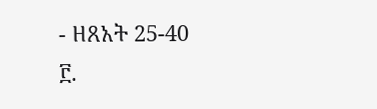- ዘጸአት 25-40
፫.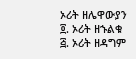ኦሪት ዘሌዋውያን
፬. ኦሪት ዘኁልቁ
፭. ኦሪት ዘዳግም